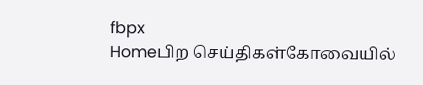fbpx
Homeபிற செய்திகள்கோவையில்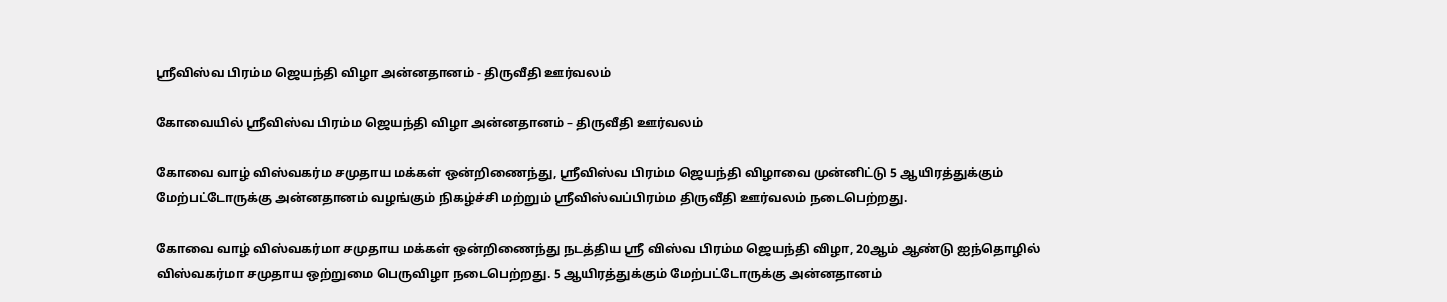ஸ்ரீவிஸ்வ பிரம்ம ஜெயந்தி விழா அன்னதானம் - திருவீதி ஊர்வலம்

கோவையில் ஸ்ரீவிஸ்வ பிரம்ம ஜெயந்தி விழா அன்னதானம் – திருவீதி ஊர்வலம்

கோவை வாழ் விஸ்வகர்ம சமுதாய மக்கள் ஒன்றிணைந்து, ஸ்ரீவிஸ்வ பிரம்ம ஜெயந்தி விழாவை முன்னிட்டு 5 ஆயிரத்துக்கும் மேற்பட்டோருக்கு அன்னதானம் வழங்கும் நிகழ்ச்சி மற்றும் ஸ்ரீவிஸ்வப்பிரம்ம திருவீதி ஊர்வலம் நடைபெற்றது.

கோவை வாழ் விஸ்வகர்மா சமுதாய மக்கள் ஒன்றிணைந்து நடத்திய ஸ்ரீ விஸ்வ பிரம்ம ஜெயந்தி விழா, 20ஆம் ஆண்டு ஐந்தொழில் விஸ்வகர்மா சமுதாய ஒற்றுமை பெருவிழா நடைபெற்றது. 5 ஆயிரத்துக்கும் மேற்பட்டோருக்கு அன்னதானம்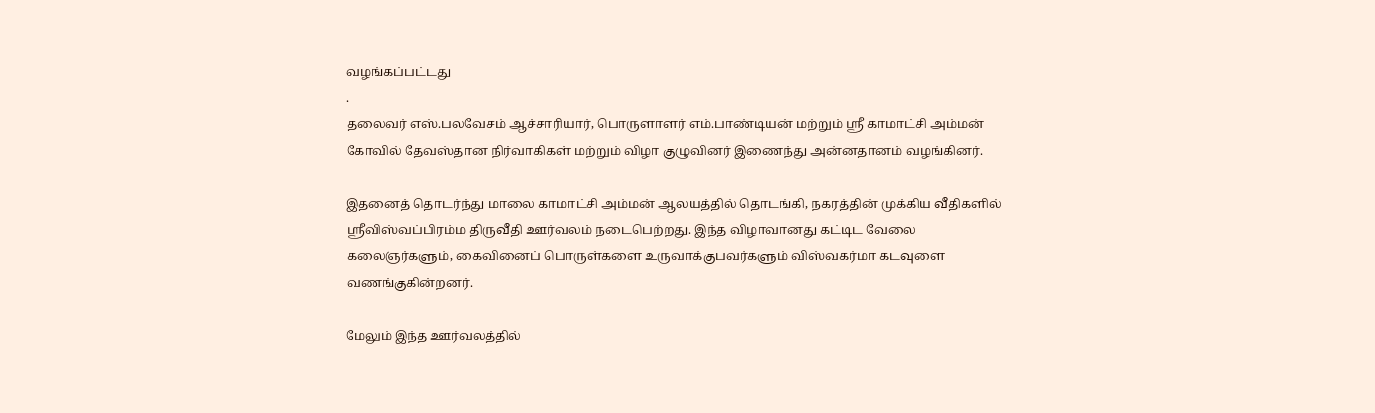வழங்கப்பட்டது
.
தலைவர் எஸ்.பலவேசம் ஆச்சாரியார், பொருளாளர் எம்.பாண்டியன் மற்றும் ஸ்ரீ காமாட்சி அம்மன் கோவில் தேவஸ்தான நிர்வாகிகள் மற்றும் விழா குழுவினர் இணைந்து அன்னதானம் வழங்கினர்.

இதனைத் தொடர்ந்து மாலை காமாட்சி அம்மன் ஆலயத்தில் தொடங்கி, நகரத்தின் முக்கிய வீதிகளில் ஸ்ரீவிஸ்வப்பிரம்ம திருவீதி ஊர்வலம் நடைபெற்றது. இந்த விழாவானது கட்டிட வேலை கலைஞர்களும், கைவினைப் பொருள்களை உருவாக்குபவர்களும் விஸ்வகர்மா கடவுளை வணங்குகின்றனர்.

மேலும் இந்த ஊர்வலத்தில்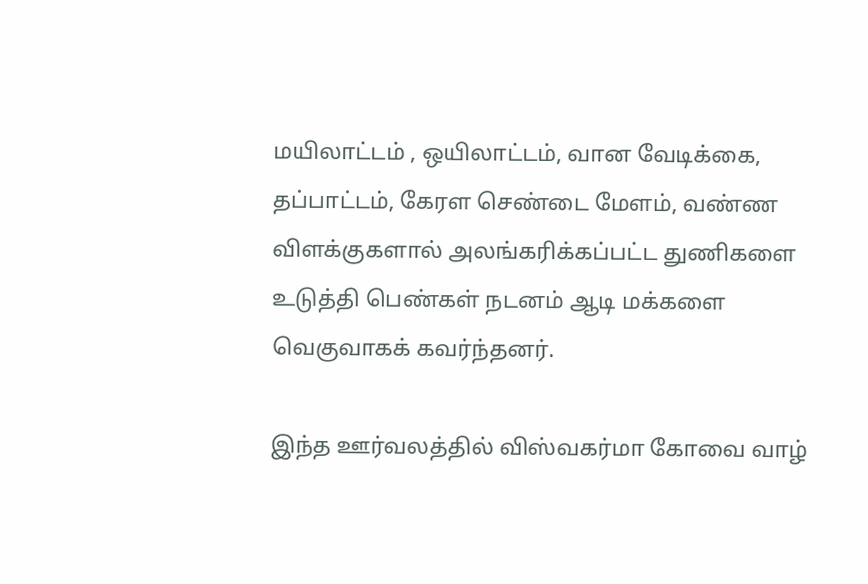மயிலாட்டம் , ஒயிலாட்டம், வான வேடிக்கை, தப்பாட்டம், கேரள செண்டை மேளம், வண்ண விளக்குகளால் அலங்கரிக்கப்பட்ட துணிகளை உடுத்தி பெண்கள் நடனம் ஆடி மக்களை வெகுவாகக் கவர்ந்தனர்.

இந்த ஊர்வலத்தில் விஸ்வகர்மா கோவை வாழ்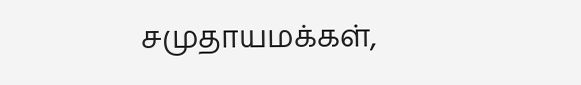சமுதாயமக்கள்,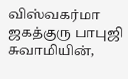விஸ்வகர்மா ஜகத்குரு பாபுஜி சுவாமியின்,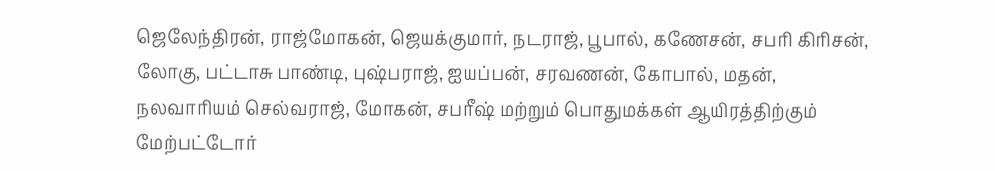ஜெலேந்திரன், ராஜ்மோகன், ஜெயக்குமார், நடராஜ், பூபால், கணேசன், சபரி கிரிசன், லோகு, பட்டாசு பாண்டி, புஷ்பராஜ், ஐயப்பன், சரவணன், கோபால், மதன், நலவாரியம் செல்வராஜ், மோகன், சபரீஷ் மற்றும் பொதுமக்கள் ஆயிரத்திற்கும் மேற்பட்டோர்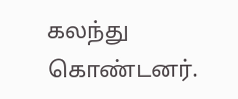கலந்து கொண்டனர்.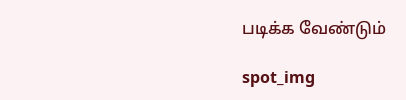படிக்க வேண்டும்

spot_img